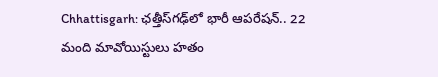Chhattisgarh: ఛత్తీస్‌గఢ్‌లో భారీ ఆపరేషన్.. 22 మంది మావోయిస్టులు హతం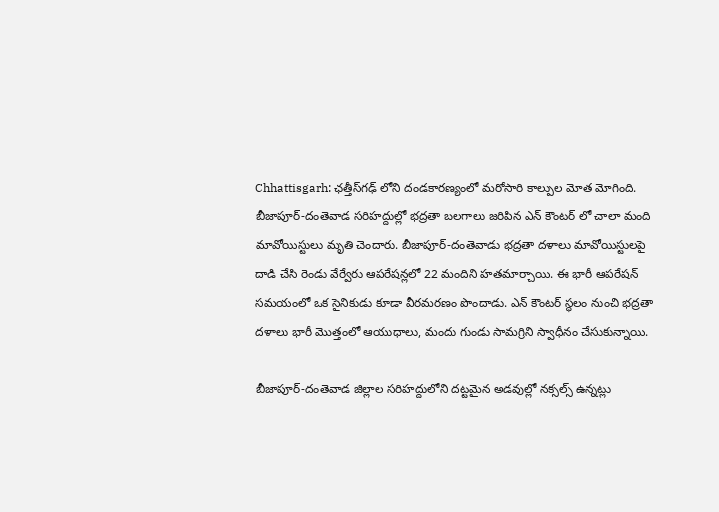Chhattisgarh: ఛత్తీస్‌గఢ్ లోని దండకారణ్యంలో మరోసారి కాల్పుల మోత మోగింది. బీజాపూర్-దంతెవాడ సరిహద్దుల్లో భద్రతా బలగాలు జరిపిన ఎన్ కౌంటర్ లో చాలా మంది మావోయిస్టులు మృతి చెందారు. బీజాపూర్-దంతెవాడు భద్రతా దళాలు మావోయిస్టులపై దాడి చేసి రెండు వేర్వేరు ఆపరేషన్లలో 22 మందిని హతమార్చాయి. ఈ భారీ ఆపరేషన్ సమయంలో ఒక సైనికుడు కూడా వీరమరణం పొందాడు. ఎన్ కౌంటర్ స్థలం నుంచి భద్రతా దళాలు భారీ మొత్తంలో ఆయుధాలు, మందు గుండు సామగ్రిని స్వాధీనం చేసుకున్నాయి.

బీజాపూర్-దంతెవాడ జిల్లాల సరిహద్దులోని దట్టమైన అడవుల్లో నక్సల్స్ ఉన్నట్లు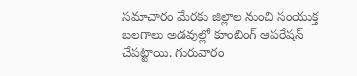సమాచారం మేరకు జిల్లాల నుంచి సంయుక్త బలగాలు అడవుల్లో కూంబింగ్ ఆపరేషన్ చేపట్టాయి. గురువారం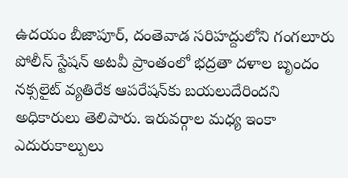ఉదయం బీజాపూర్, దంతెవాడ సరిహద్దులోని గంగలూరు పోలీస్ స్టేషన్ అటవీ ప్రాంతంలో భద్రతా దళాల బృందం నక్సలైట్ వ్యతిరేక ఆపరేషన్‌కు బయలుదేరిందని అధికారులు తెలిపారు. ఇరువర్గాల మధ్య ఇంకా ఎదురుకాల్పులు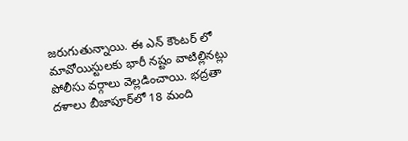జరుగుతున్నాయి. ఈ ఎన్ కౌంటర్ లో మావోయిస్టులకు భారీ నష్టం వాటిల్లినట్లు పోలీసు వర్గాలు వెల్లడించాయి. భద్రతా దళాలు బీజాపూర్‌లో 18 మంది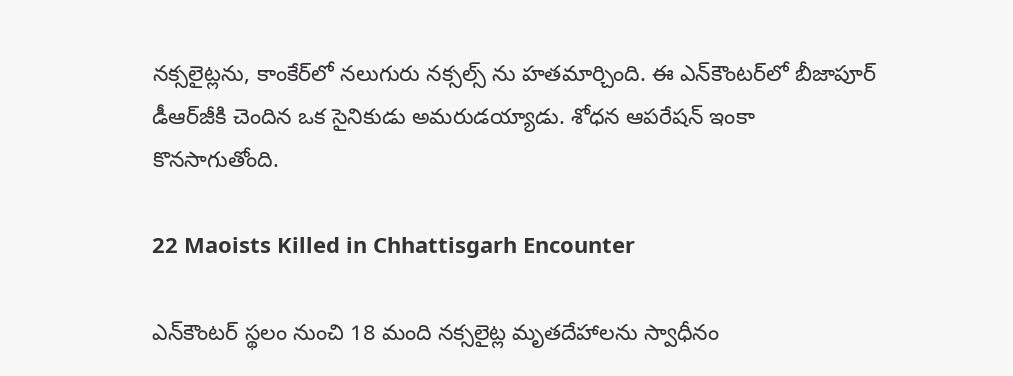నక్సలైట్లను, కాంకేర్‌లో నలుగురు నక్సల్స్ ను హతమార్చింది. ఈ ఎన్‌కౌంటర్‌లో బీజాపూర్ డీఆర్‌జీకి చెందిన ఒక సైనికుడు అమరుడయ్యాడు. శోధన ఆపరేషన్ ఇంకా కొనసాగుతోంది.

22 Maoists Killed in Chhattisgarh Encounter

ఎన్‌కౌంటర్ స్థలం నుంచి 18 మంది నక్సలైట్ల మృతదేహాలను స్వాధీనం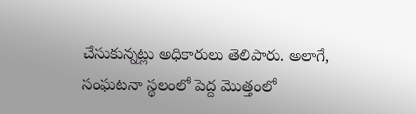చేసుకున్నట్లు అధికారులు తెలిపారు. అలాగే, సంఘటనా స్థలంలో పెద్ద మొత్తంలో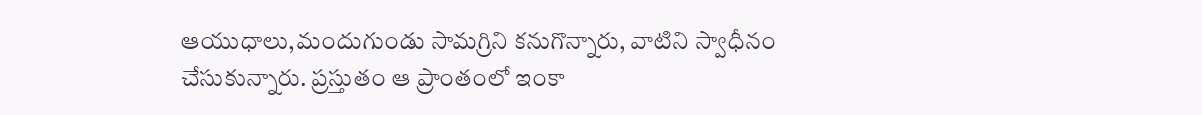ఆయుధాలు,మందుగుండు సామగ్రిని కనుగొన్నారు, వాటిని స్వాధీనం చేసుకున్నారు. ప్రస్తుతం ఆ ప్రాంతంలో ఇంకా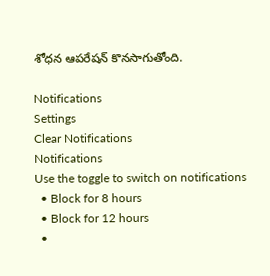శోధన ఆపరేషన్ కొనసాగుతోంది.

Notifications
Settings
Clear Notifications
Notifications
Use the toggle to switch on notifications
  • Block for 8 hours
  • Block for 12 hours
  •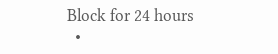Block for 24 hours
  •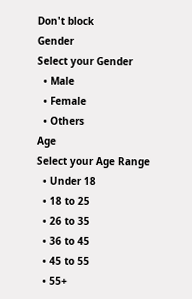Don't block
Gender
Select your Gender
  • Male
  • Female
  • Others
Age
Select your Age Range
  • Under 18
  • 18 to 25
  • 26 to 35
  • 36 to 45
  • 45 to 55
  • 55+